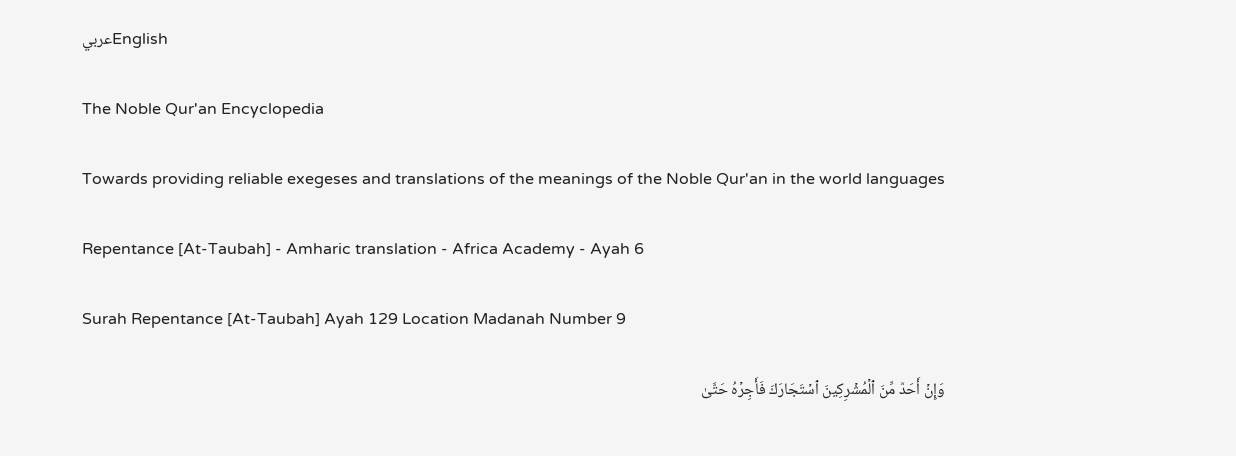عربيEnglish

The Noble Qur'an Encyclopedia

Towards providing reliable exegeses and translations of the meanings of the Noble Qur'an in the world languages

Repentance [At-Taubah] - Amharic translation - Africa Academy - Ayah 6

Surah Repentance [At-Taubah] Ayah 129 Location Madanah Number 9

وَإِنۡ أَحَدٞ مِّنَ ٱلۡمُشۡرِكِينَ ٱسۡتَجَارَكَ فَأَجِرۡهُ حَتَّىٰ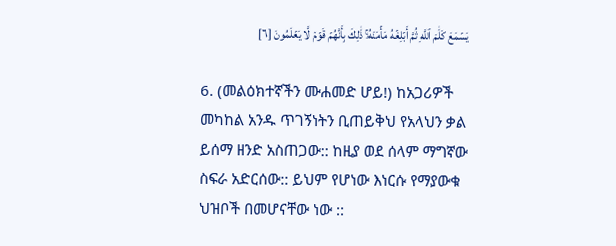يَسۡمَعَ كَلَٰمَ ٱللَّهِ ثُمَّ أَبۡلِغۡهُ مَأۡمَنَهُۥۚ ذَٰلِكَ بِأَنَّهُمۡ قَوۡمٞ لَّا يَعۡلَمُونَ [٦]

6. (መልዕክተኛችን ሙሐመድ ሆይ!) ከአጋሪዎች መካከል አንዱ ጥገኝነትን ቢጠይቅህ የአላህን ቃል ይሰማ ዘንድ አስጠጋው:: ከዚያ ወደ ሰላም ማግኛው ስፍራ አድርሰው:: ይህም የሆነው እነርሱ የማያውቁ ህዝቦች በመሆናቸው ነው ::